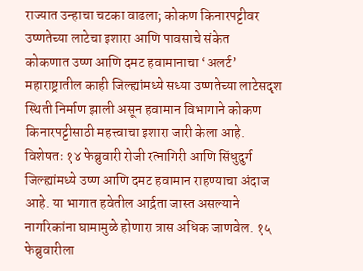राज्यात उन्हाचा चटका वाढला; कोकण किनारपट्टीवर उष्णतेच्या लाटेचा इशारा आणि पावसाचे संकेत
कोकणात उष्ण आणि दमट हवामानाचा ‘अलर्ट’ महाराष्ट्रातील काही जिल्ह्यांमध्ये सध्या उष्णतेच्या लाटेसदृश स्थिती निर्माण झाली असून हवामान विभागाने कोकण किनारपट्टीसाठी महत्त्वाचा इशारा जारी केला आहे. विशेषतः १४ फेब्रुवारी रोजी रत्नागिरी आणि सिंधुदुर्ग जिल्ह्यांमध्ये उष्ण आणि दमट हवामान राहण्याचा अंदाज आहे. या भागात हवेतील आर्द्रता जास्त असल्याने नागरिकांना घामामुळे होणारा त्रास अधिक जाणवेल. १५ फेब्रुवारीला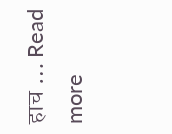हाच … Read more